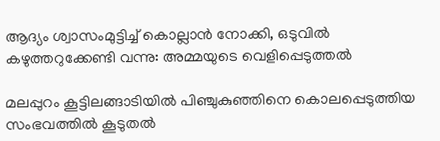ആദ്യം ശ്വാസം‌മുട്ടിച്ച്‌ കൊല്ലാന്‍ നോക്കി, ഒടുവില്‍ കഴുത്തറുക്കേണ്ടി വന്നു: അമ്മയുടെ വെളിപ്പെടുത്തല്‍

മലപ്പുറം കൂട്ടിലങ്ങാടിയില്‍ പിഞ്ചുകുഞ്ഞിനെ കൊലപ്പെടുത്തിയ സംഭവത്തില്‍ കൂടുതല്‍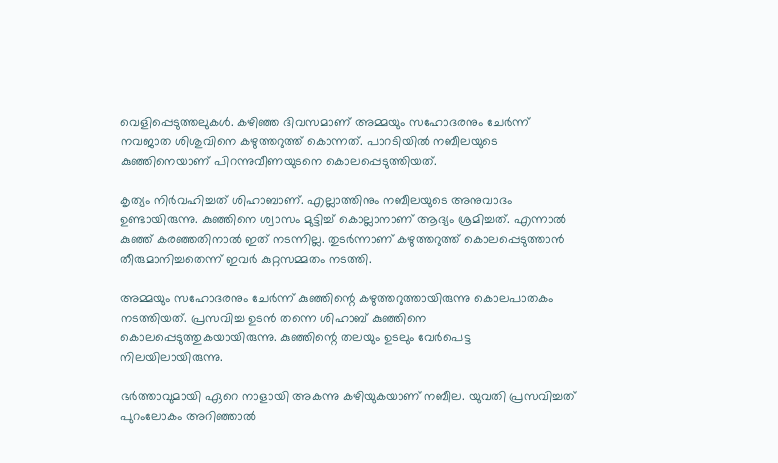വെളിപ്പെടുത്തലുകള്‍. കഴിഞ്ഞ ദിവസമാണ് അമ്മയും സഹോദരനും ചേര്‍ന്ന് നവജാത ശിശുവിനെ കഴുത്തറുത്ത് കൊന്നത്. പാറടിയില്‍ നബീലയുടെ കുഞ്ഞിനെയാണ് പിറന്നുവീണയുടനെ കൊലപ്പെടുത്തിയത്.

കൃത്യം നിര്‍വഹിച്ചത് ശിഹാബാണ്. എല്ലാത്തിനും നബീലയുടെ അനുവാദം ഉണ്ടായിരുന്നു. കുഞ്ഞിനെ ശ്വാസം മുട്ടിച്ച്‌ കൊല്ലാനാണ് ആദ്യം ശ്രമിച്ചത്. എന്നാല്‍ കുഞ്ഞ് കരഞ്ഞതിനാല്‍ ഇത് നടന്നില്ല. തുടര്‍ന്നാണ് കഴുത്തറുത്ത് കൊലപ്പെടുത്താന്‍ തീരുമാനിച്ചതെന്ന് ഇവര്‍ കുറ്റസമ്മതം നടത്തി.

അമ്മയും സഹോദരനും ചേര്‍ന്ന് കുഞ്ഞിന്റെ കഴുത്തറുത്തായിരുന്നു കൊലപാതകം നടത്തിയത്. പ്രസവിച്ച ഉടന്‍ തന്നെ ശിഹാബ് കുഞ്ഞിനെ കൊലപ്പെടുത്തുകയായിരുന്നു. കുഞ്ഞിന്റെ തലയും ഉടലും വേര്‍പെട്ട നിലയിലായിരുന്നു.

ഭര്‍ത്താവുമായി ഏറെ നാളായി അകന്നു കഴിയുകയാണ് നബീല. യുവതി പ്രസവിച്ചത് പുറംലോകം അറിഞ്ഞാല്‍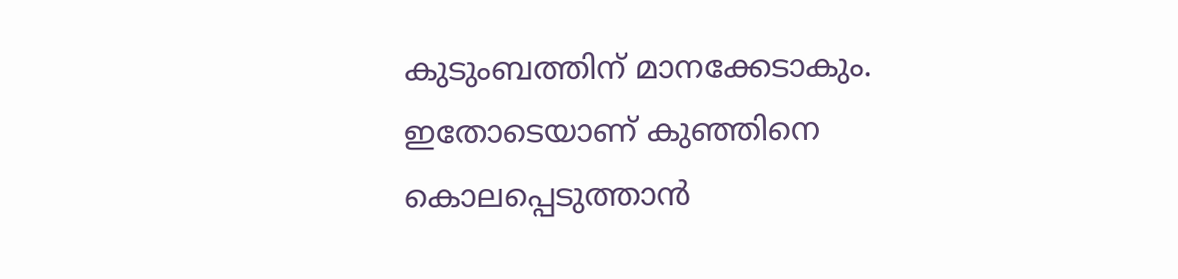കുടുംബത്തിന് മാനക്കേടാകും. ഇതോടെയാണ് കുഞ്ഞിനെ കൊലപ്പെടുത്താന്‍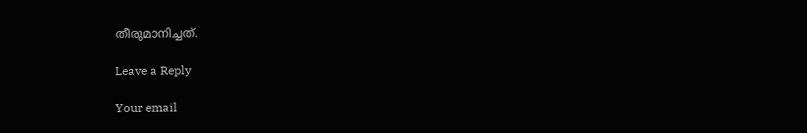തീരുമാനിച്ചത്.

Leave a Reply

Your email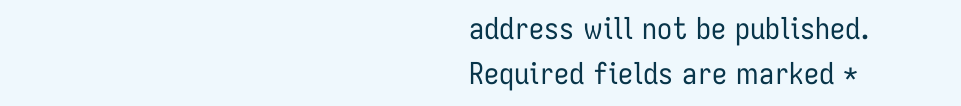address will not be published. Required fields are marked *